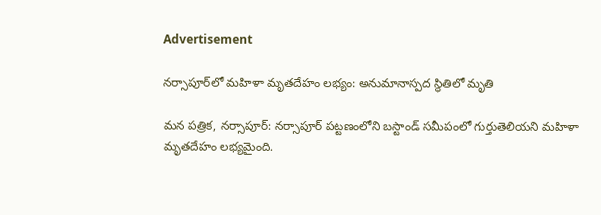Advertisement

నర్సాపూర్‌లో మహిళా మృతదేహం లభ్యం: అనుమానాస్పద స్థితిలో మృతి

మన పత్రిక, నర్సాపూర్: నర్సాపూర్ పట్టణంలోని బస్టాండ్ సమీపంలో గుర్తుతెలియని మహిళా మృతదేహం లభ్యమైంది.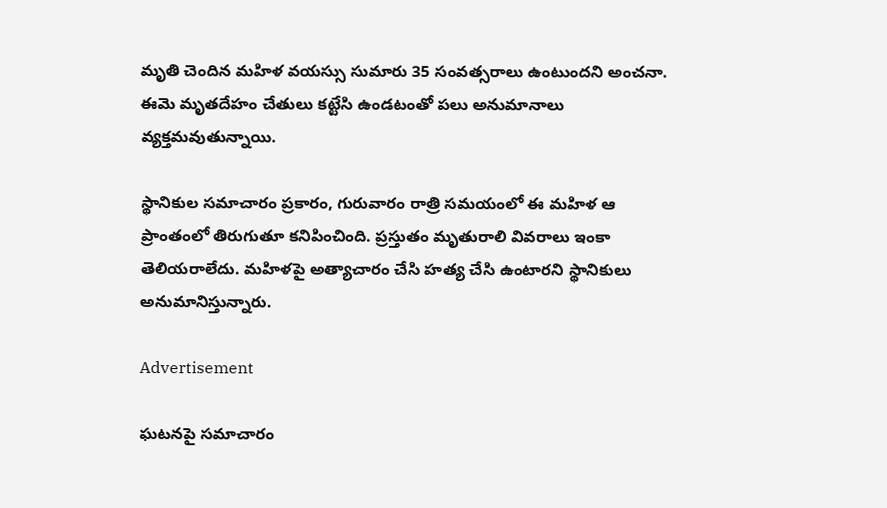మృతి చెందిన మహిళ వయస్సు సుమారు 35 సంవత్సరాలు ఉంటుందని అంచనా. ఈమె మృతదేహం చేతులు కట్టేసి ఉండటంతో పలు అనుమానాలు వ్యక్తమవుతున్నాయి.

స్థానికుల సమాచారం ప్రకారం, గురువారం రాత్రి సమయంలో ఈ మహిళ ఆ ప్రాంతంలో తిరుగుతూ కనిపించింది. ప్రస్తుతం మృతురాలి వివరాలు ఇంకా తెలియరాలేదు. మహిళపై అత్యాచారం చేసి హత్య చేసి ఉంటారని స్థానికులు అనుమానిస్తున్నారు.

Advertisement

ఘటనపై సమాచారం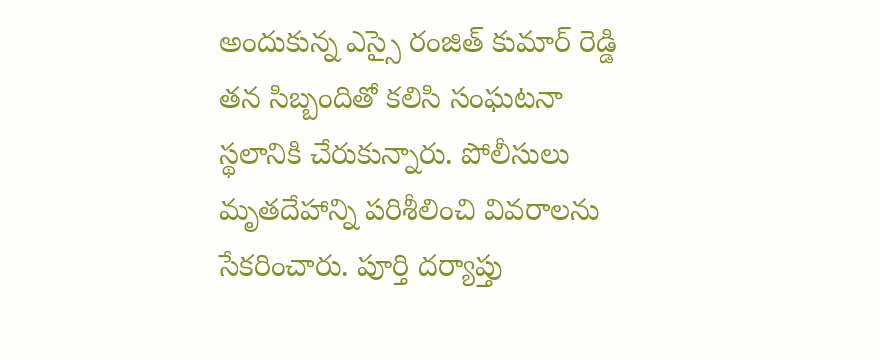అందుకున్న ఎస్సై రంజిత్ కుమార్ రెడ్డి తన సిబ్బందితో కలిసి సంఘటనా స్థలానికి చేరుకున్నారు. పోలీసులు మృతదేహాన్ని పరిశీలించి వివరాలను సేకరించారు. పూర్తి దర్యాప్తు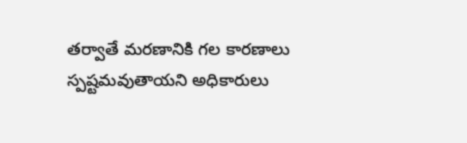తర్వాతే మరణానికి గల కారణాలు స్పష్టమవుతాయని అధికారులు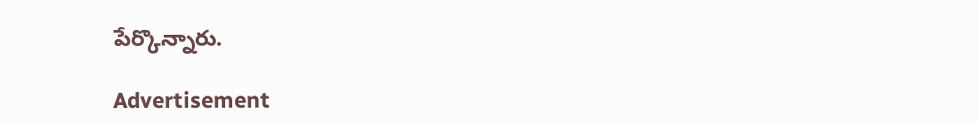పేర్కొన్నారు.

Advertisement